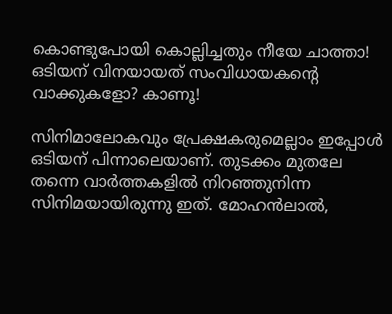കൊണ്ടുപോയി കൊല്ലിച്ചതും നീയേ ചാത്താ! ഒടിയന് വിനയായത് സംവിധായകന്‍റെ വാക്കുകളോ? കാണൂ!

സിനിമാലോകവും പ്രേക്ഷകരുമെല്ലാം ഇപ്പോള്‍ ഒടിയന് പിന്നാലെയാണ്. തുടക്കം മുതലേ തന്നെ വാര്‍ത്തകളില്‍ നിറഞ്ഞുനിന്ന സിനിമയായിരുന്നു ഇത്. മോഹന്‍ലാല്‍,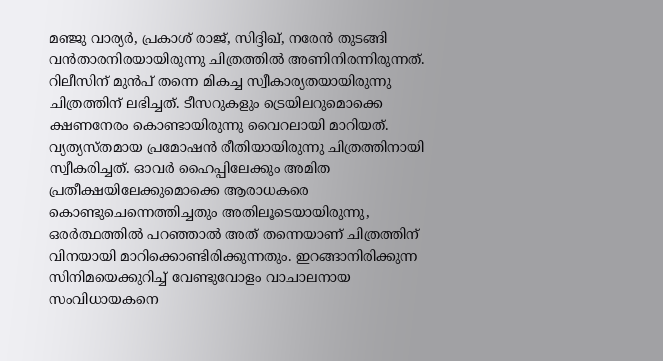മഞ്ജു വാര്യര്‍, പ്രകാശ് രാജ്, സിദ്ദിഖ്, നരേന്‍ തുടങ്ങി വന്‍താരനിരയായിരുന്നു ചിത്രത്തില്‍ അണിനിരന്നിരുന്നത്. റിലീസിന് മുന്‍പ് തന്നെ മികച്ച സ്വീകാര്യതയായിരുന്നു ചിത്രത്തിന് ലഭിച്ചത്. ടീസറുകളും ട്രെയിലറുമൊക്കെ ക്ഷണനേരം കൊണ്ടായിരുന്നു വൈറലായി മാറിയത്. വ്യത്യസ്തമായ പ്രമോഷന്‍ രീതിയായിരുന്നു ചിത്രത്തിനായി സ്വീകരിച്ചത്. ഓവര്‍ ഹൈപ്പിലേക്കും അമിത പ്രതീക്ഷയിലേക്കുമൊക്കെ ആരാധകരെ കൊണ്ടുചെന്നെത്തിച്ചതും അതിലൂടെയായിരുന്നു, ഒരര്‍ത്ഥത്തില്‍ പറഞ്ഞാല്‍ അത് തന്നെയാണ് ചിത്രത്തിന് വിനയായി മാറിക്കൊണ്ടിരിക്കുന്നതും. ഇറങ്ങാനിരിക്കുന്ന സിനിമയെക്കുറിച്ച് വേണ്ടുവോളം വാചാലനായ സംവിധായകനെ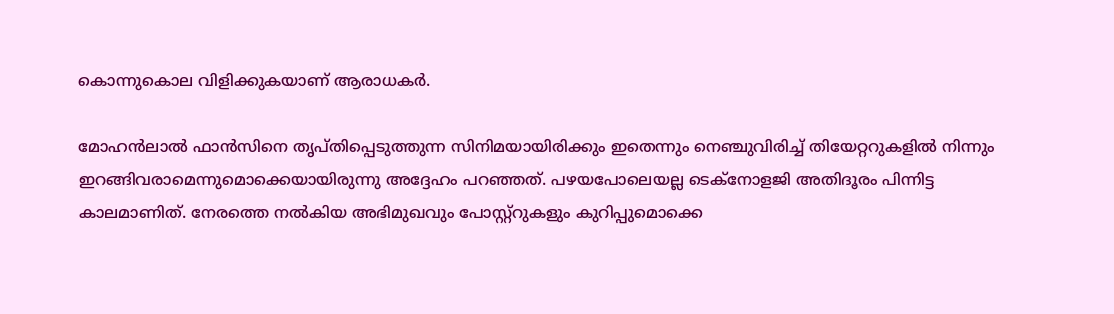കൊന്നുകൊല വിളിക്കുകയാണ് ആരാധകര്‍.

മോഹന്‍ലാല്‍ ഫാന്‍സിനെ തൃപ്തിപ്പെടുത്തുന്ന സിനിമയായിരിക്കും ഇതെന്നും നെഞ്ചുവിരിച്ച് തിയേറ്ററുകളില്‍ നിന്നും ഇറങ്ങിവരാമെന്നുമൊക്കെയായിരുന്നു അദ്ദേഹം പറഞ്ഞത്. പഴയപോലെയല്ല ടെക്‌നോളജി അതിദൂരം പിന്നിട്ട കാലമാണിത്. നേരത്തെ നല്‍കിയ അഭിമുഖവും പോസ്റ്റ്‌റുകളും കുറിപ്പുമൊക്കെ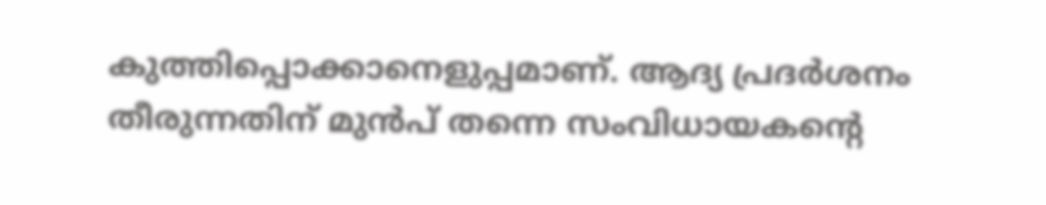കുത്തിപ്പൊക്കാനെളുപ്പമാണ്. ആദ്യ പ്രദര്‍ശനം തീരുന്നതിന് മുന്‍പ് തന്നെ സംവിധായകന്റെ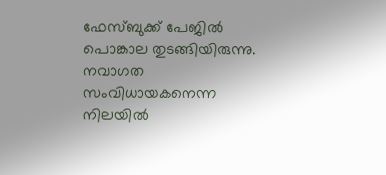ഫേസ്ബുക്ക് പേജില്‍ പൊങ്കാല തുടങ്ങിയിരുന്നു. നവാഗത സംവിധായകനെന്ന നിലയില്‍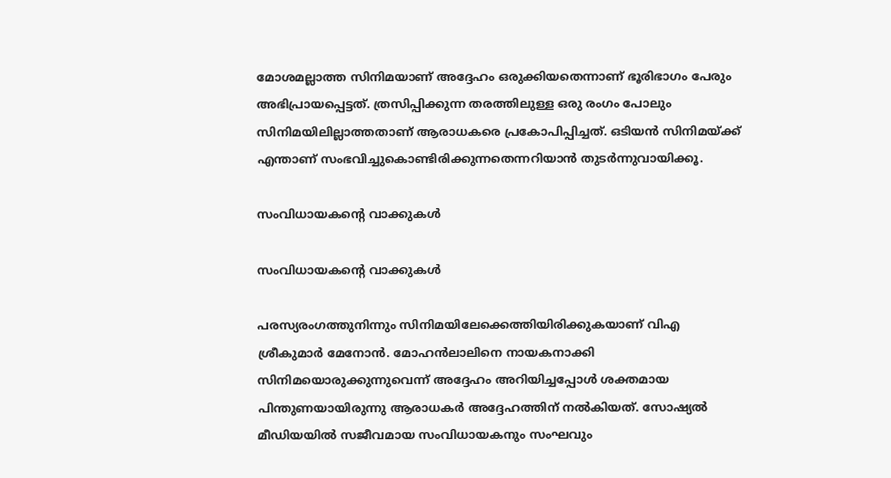മോശമല്ലാത്ത സിനിമയാണ് അദ്ദേഹം ഒരുക്കിയതെന്നാണ് ഭൂരിഭാഗം പേരും അഭിപ്രായപ്പെട്ടത്. ത്രസിപ്പിക്കുന്ന തരത്തിലുള്ള ഒരു രംഗം പോലും സിനിമയിലില്ലാത്തതാണ് ആരാധകരെ പ്രകോപിപ്പിച്ചത്. ഒടിയന്‍ സിനിമയ്ക്ക് എന്താണ് സംഭവിച്ചുകൊണ്ടിരിക്കുന്നതെന്നറിയാന്‍ തുടര്‍ന്നുവായിക്കൂ.

സംവിധായകന്റെ വാക്കുകള്‍

സംവിധായകന്റെ വാക്കുകള്‍

പരസ്യരംഗത്തുനിന്നും സിനിമയിലേക്കെത്തിയിരിക്കുകയാണ് വിഎ ശ്രീകുമാര്‍ മേനോന്‍. മോഹന്‍ലാലിനെ നായകനാക്കി സിനിമയൊരുക്കുന്നുവെന്ന് അദ്ദേഹം അറിയിച്ചപ്പോള്‍ ശക്തമായ പിന്തുണയായിരുന്നു ആരാധകര്‍ അദ്ദേഹത്തിന് നല്‍കിയത്. സോഷ്യല്‍ മീഡിയയില്‍ സജീവമായ സംവിധായകനും സംഘവും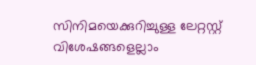സിനിമയെക്കുറിച്ചുള്ള ലേറ്റസ്റ്റ് വിശേഷങ്ങളെല്ലാം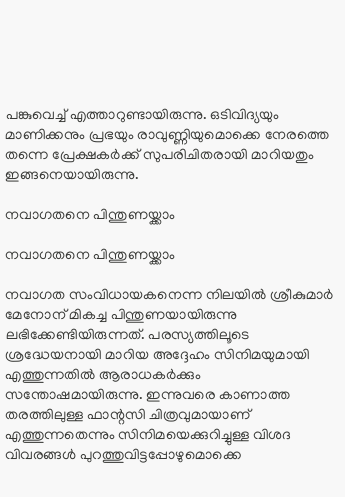പങ്കുവെച്ച് എത്താറുണ്ടായിരുന്നു. ഒടിവിദ്യയും മാണിക്കനും പ്രഭയും രാവുണ്ണിയുമൊക്കെ നേരത്തെ തന്നെ പ്രേക്ഷകര്‍ക്ക് സുപരിചിതരായി മാറിയതും ഇങ്ങനെയായിരുന്നു.

നവാഗതനെ പിന്തുണയ്ക്കാം

നവാഗതനെ പിന്തുണയ്ക്കാം

നവാഗത സംവിധായകനെന്ന നിലയില്‍ ശ്രീകുമാര്‍ മേനോന് മികച്ച പിന്തുണയായിരുന്നു ലഭിക്കേണ്ടിയിരുന്നത്. പരസ്യത്തിലൂടെ ശ്രദ്ധേയനായി മാറിയ അദ്ദേഹം സിനിമയുമായി എത്തുന്നതില്‍ ആരാധകര്‍ക്കും സന്തോഷമായിരുന്നു. ഇന്നുവരെ കാണാത്ത തരത്തിലുള്ള ഫാന്റസി ചിത്രവുമായാണ് എത്തുന്നതെന്നും സിനിമയെക്കുറിച്ചുള്ള വിശദ വിവരങ്ങള്‍ പുറത്തുവിട്ടപ്പോഴുമൊക്കെ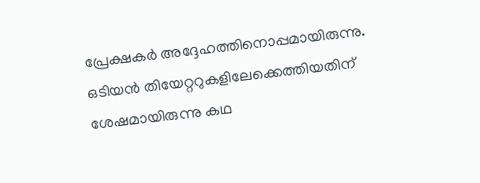പ്രേക്ഷകര്‍ അദ്ദേഹത്തിനൊപ്പമായിരുന്നു. ഒടിയന്‍ തിയേറ്ററുകളിലേക്കെത്തിയതിന് ശേഷമായിരുന്നു കഥ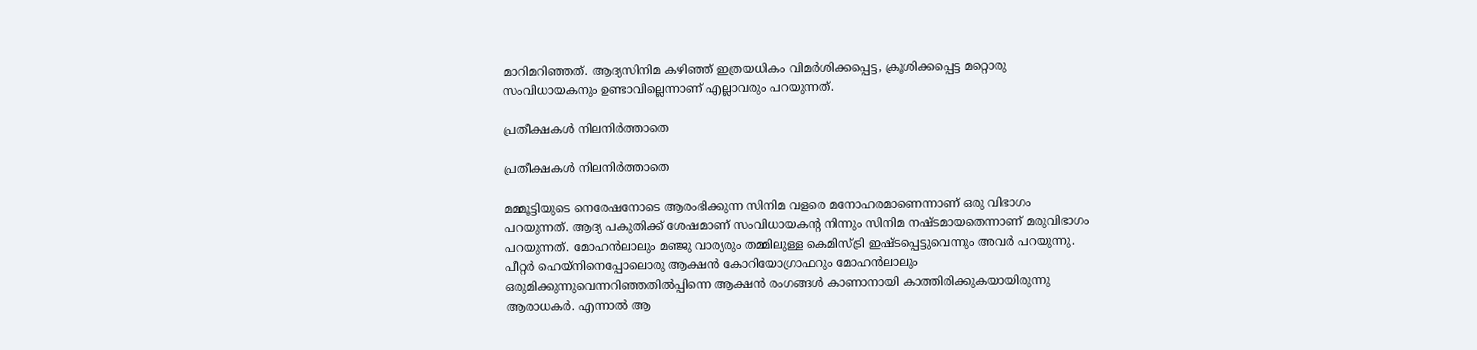മാറിമറിഞ്ഞത്. ആദ്യസിനിമ കഴിഞ്ഞ് ഇത്രയധികം വിമര്‍ശിക്കപ്പെട്ട, ക്രൂശിക്കപ്പെട്ട മറ്റൊരു സംവിധായകനും ഉണ്ടാവില്ലെന്നാണ് എല്ലാവരും പറയുന്നത്.

പ്രതീക്ഷകള്‍ നിലനിര്‍ത്താതെ

പ്രതീക്ഷകള്‍ നിലനിര്‍ത്താതെ

മമ്മൂട്ടിയുടെ നെരേഷനോടെ ആരംഭിക്കുന്ന സിനിമ വളരെ മനോഹരമാണെന്നാണ് ഒരു വിഭാഗം പറയുന്നത്. ആദ്യ പകുതിക്ക് ശേഷമാണ് സംവിധായകന്റ നിന്നും സിനിമ നഷ്ടമായതെന്നാണ് മരുവിഭാഗം പറയുന്നത്. മോഹന്‍ലാലും മഞ്ജു വാര്യരും തമ്മിലുള്ള കെമിസ്ട്രി ഇഷ്ടപ്പെട്ടുവെന്നും അവര്‍ പറയുന്നു. പീറ്റര്‍ ഹെയ്‌നിനെപ്പോലൊരു ആക്ഷന്‍ കോറിയോഗ്രാഫറും മോഹന്‍ലാലും ഒരുമിക്കുന്നുവെന്നറിഞ്ഞതില്‍പ്പിന്നെ ആക്ഷന്‍ രംഗങ്ങള്‍ കാണാനായി കാത്തിരിക്കുകയായിരുന്നു ആരാധകര്‍. എന്നാല്‍ ആ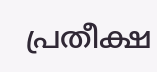പ്രതീക്ഷ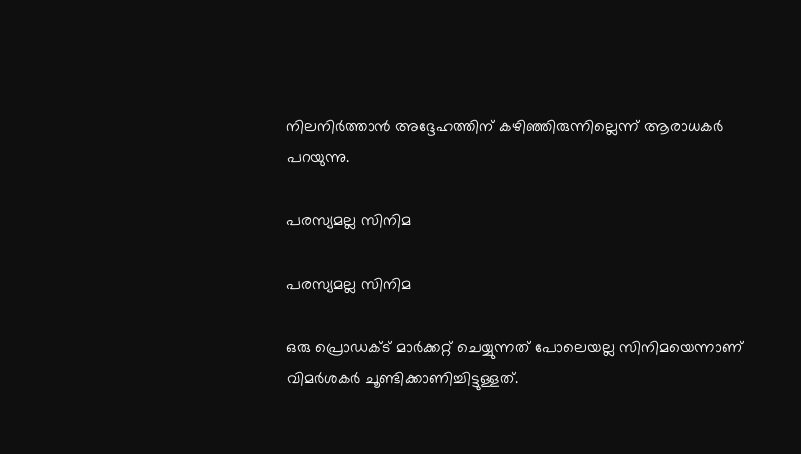നിലനിര്‍ത്താന്‍ അദ്ദേഹത്തിന് കഴിഞ്ഞിരുന്നില്ലെന്ന് ആരാധകര്‍ പറയുന്നു.

പരസ്യമല്ല സിനിമ

പരസ്യമല്ല സിനിമ

ഒരു പ്രൊഡക്ട് മാര്‍ക്കറ്റ് ചെയ്യുന്നത് പോലെയല്ല സിനിമയെന്നാണ് വിമര്‍ശകര്‍ ചൂണ്ടിക്കാണിച്ചിട്ടുള്ളത്.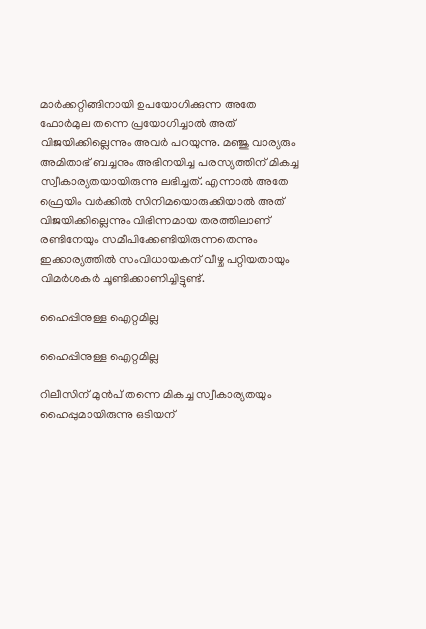മാര്‍ക്കറ്റിങ്ങിനായി ഉപയോഗിക്കുന്ന അതേ ഫോര്‍മുല തന്നെ പ്രയോഗിച്ചാല്‍ അത് വിജയിക്കില്ലെന്നും അവര്‍ പറയുന്നു. മഞ്ജു വാര്യരും അമിതാഭ് ബച്ചനും അഭിനയിച്ച പരസ്യത്തിന് മികച്ച സ്വീകാര്യതയായിരുന്നു ലഭിച്ചത്. എന്നാല്‍ അതേ ഫ്രെയിം വര്‍ക്കില്‍ സിനിമയൊരുക്കിയാല്‍ അത് വിജയിക്കില്ലെന്നും വിഭിന്നമായ തരത്തിലാണ് രണ്ടിനേയും സമീപിക്കേണ്ടിയിരുന്നതെന്നും ഇക്കാര്യത്തില്‍ സംവിധായകന് വീഴ്ച പറ്റിയതായും വിമര്‍ശകര്‍ ചൂണ്ടിക്കാണിച്ചിട്ടുണ്ട്.

ഹൈപ്പിനുള്ള ഐറ്റമില്ല

ഹൈപ്പിനുള്ള ഐറ്റമില്ല

റിലീസിന് മുന്‍പ് തന്നെ മികച്ച സ്വീകാര്യതയും ഹൈപ്പുമായിരുന്നു ഒടിയന്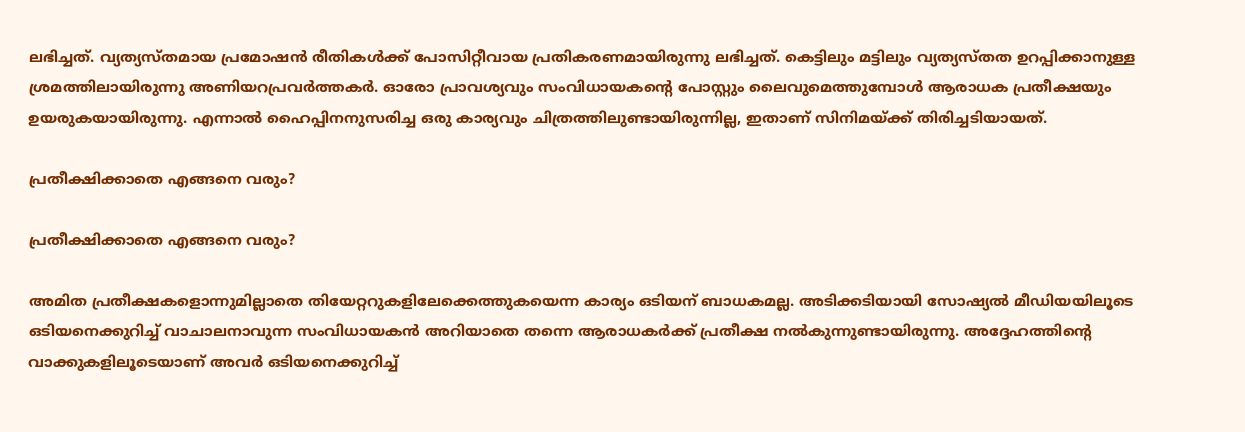ലഭിച്ചത്. വ്യത്യസ്തമായ പ്രമോഷന്‍ രീതികള്‍ക്ക് പോസിറ്റീവായ പ്രതികരണമായിരുന്നു ലഭിച്ചത്. കെട്ടിലും മട്ടിലും വ്യത്യസ്തത ഉറപ്പിക്കാനുള്ള ശ്രമത്തിലായിരുന്നു അണിയറപ്രവര്‍ത്തകര്‍. ഓരോ പ്രാവശ്യവും സംവിധായകന്റെ പോസ്റ്റും ലൈവുമെത്തുമ്പോള്‍ ആരാധക പ്രതീക്ഷയും ഉയരുകയായിരുന്നു. എന്നാല്‍ ഹൈപ്പിനനുസരിച്ച ഒരു കാര്യവും ചിത്രത്തിലുണ്ടായിരുന്നില്ല, ഇതാണ് സിനിമയ്ക്ക് തിരിച്ചടിയായത്.

പ്രതീക്ഷിക്കാതെ എങ്ങനെ വരും?

പ്രതീക്ഷിക്കാതെ എങ്ങനെ വരും?

അമിത പ്രതീക്ഷകളൊന്നുമില്ലാതെ തിയേറ്ററുകളിലേക്കെത്തുകയെന്ന കാര്യം ഒടിയന് ബാധകമല്ല. അടിക്കടിയായി സോഷ്യല്‍ മീഡിയയിലൂടെ ഒടിയനെക്കുറിച്ച് വാചാലനാവുന്ന സംവിധായകന്‍ അറിയാതെ തന്നെ ആരാധകര്‍ക്ക് പ്രതീക്ഷ നല്‍കുന്നുണ്ടായിരുന്നു. അദ്ദേഹത്തിന്റെ വാക്കുകളിലൂടെയാണ് അവര്‍ ഒടിയനെക്കുറിച്ച്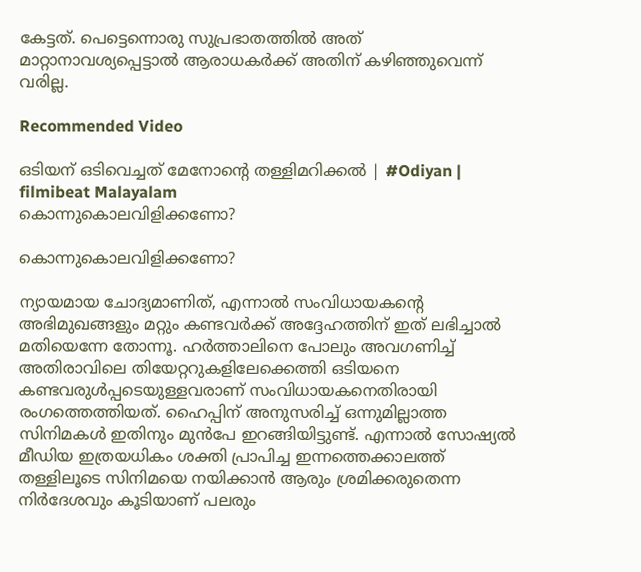കേട്ടത്. പെട്ടെന്നൊരു സുപ്രഭാതത്തില്‍ അത് മാറ്റാനാവശ്യപ്പെട്ടാല്‍ ആരാധകര്‍ക്ക് അതിന് കഴിഞ്ഞുവെന്ന് വരില്ല.

Recommended Video

ഒടിയന് ഒടിവെച്ചത് മേനോന്റെ തള്ളിമറിക്കല്‍ | #Odiyan | filmibeat Malayalam
കൊന്നുകൊലവിളിക്കണോ?

കൊന്നുകൊലവിളിക്കണോ?

ന്യായമായ ചോദ്യമാണിത്, എന്നാല്‍ സംവിധായകന്റെ അഭിമുഖങ്ങളും മറ്റും കണ്ടവര്‍ക്ക് അദ്ദേഹത്തിന് ഇത് ലഭിച്ചാല്‍ മതിയെന്നേ തോന്നൂ. ഹര്‍ത്താലിനെ പോലും അവഗണിച്ച് അതിരാവിലെ തിയേറ്ററുകളിലേക്കെത്തി ഒടിയനെ കണ്ടവരുള്‍പ്പടെയുള്ളവരാണ് സംവിധായകനെതിരായി രംഗത്തെത്തിയത്. ഹൈപ്പിന് അനുസരിച്ച് ഒന്നുമില്ലാത്ത സിനിമകള്‍ ഇതിനും മുന്‍പേ ഇറങ്ങിയിട്ടുണ്ട്. എന്നാല്‍ സോഷ്യല്‍ മീഡിയ ഇത്രയധികം ശക്തി പ്രാപിച്ച ഇന്നത്തെക്കാലത്ത് തള്ളിലൂടെ സിനിമയെ നയിക്കാന്‍ ആരും ശ്രമിക്കരുതെന്ന നിര്‍ദേശവും കൂടിയാണ് പലരും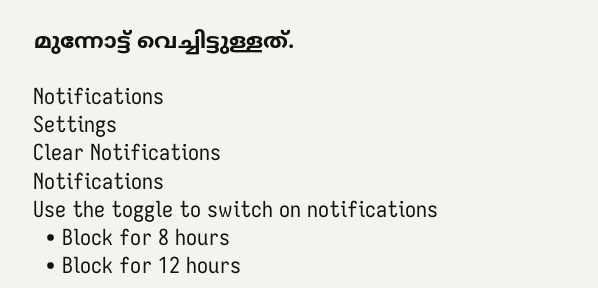മുന്നോട്ട് വെച്ചിട്ടുള്ളത്.

Notifications
Settings
Clear Notifications
Notifications
Use the toggle to switch on notifications
  • Block for 8 hours
  • Block for 12 hours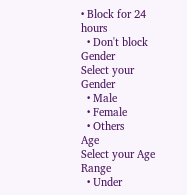• Block for 24 hours
  • Don't block
Gender
Select your Gender
  • Male
  • Female
  • Others
Age
Select your Age Range
  • Under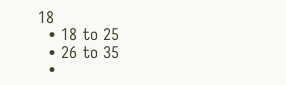18
  • 18 to 25
  • 26 to 35
  •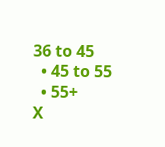36 to 45
  • 45 to 55
  • 55+
X